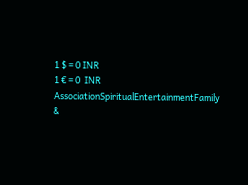1 $ = 0 INR
1 € = 0  INR
AssociationSpiritualEntertainmentFamily &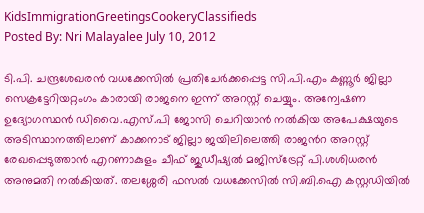KidsImmigrationGreetingsCookeryClassifieds
Posted By: Nri Malayalee July 10, 2012

ടി.പി. ചന്ദ്രശേഖരന്‍ വധക്കേസില്‍ പ്രതിചേര്‍ക്കപ്പെട്ട സി.പി.എം കണ്ണൂര്‍ ജില്ലാ സെക്രട്ടേറിയറ്റംഗം കാരായി രാജനെ ഇന്ന് അറസ്റ്റ് ചെയ്യും. അന്വേഷണ ഉദ്യോഗസ്ഥന്‍ ഡിവൈ.എസ്.പി ജോസി ചെറിയാന്‍ നല്‍കിയ അപേക്ഷയുടെ അടിസ്ഥാനത്തിലാണ് കാക്കനാട് ജില്ലാ ജയിലിലെത്തി രാജന്‍റ അറസ്റ്റ് രേഖപ്പെടുത്താന്‍ എറണാകുളം ചീഫ് ജുഡീഷ്യല്‍ മജിസ്ട്രേറ്റ് പി.ശശിധരന്‍ അനുമതി നല്‍കിയത്. തലശ്ശേരി ഫസല്‍ വധക്കേസില്‍ സി.ബി.ഐ കസ്റ്റഡിയില്‍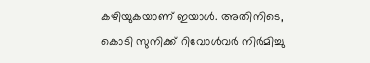കഴിയുകയാണ് ഇയാള്‍. അതിനിടെ, കൊടി സുനിക്ക് റിവോള്‍വര്‍ നിര്‍മിച്ചു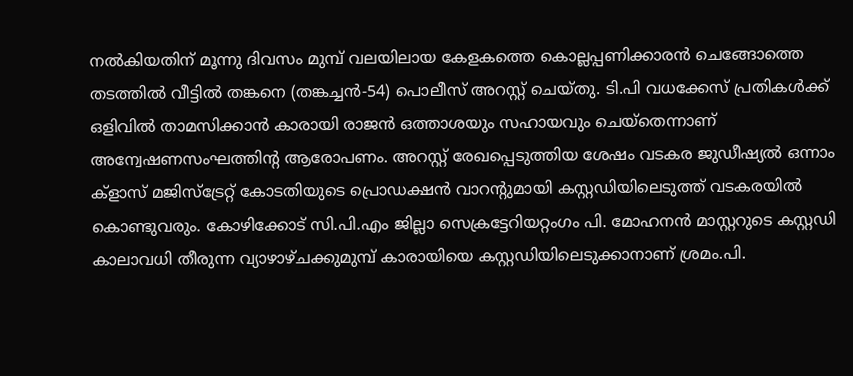നല്‍കിയതിന് മൂന്നു ദിവസം മുമ്പ് വലയിലായ കേളകത്തെ കൊല്ലപ്പണിക്കാരന്‍ ചെങ്ങോത്തെ തടത്തില്‍ വീട്ടില്‍ തങ്കനെ (തങ്കച്ചന്‍-54) പൊലീസ് അറസ്റ്റ് ചെയ്തു. ടി.പി വധക്കേസ് പ്രതികള്‍ക്ക് ഒളിവില്‍ താമസിക്കാന്‍ കാരായി രാജന്‍ ഒത്താശയും സഹായവും ചെയ്തെന്നാണ് അന്വേഷണസംഘത്തിന്‍റ ആരോപണം. അറസ്റ്റ് രേഖപ്പെടുത്തിയ ശേഷം വടകര ജുഡീഷ്യല്‍ ഒന്നാം ക്ളാസ് മജിസ്ട്രേറ്റ് കോടതിയുടെ പ്രൊഡക്ഷന്‍ വാറന്‍റുമായി കസ്റ്റഡിയിലെടുത്ത് വടകരയില്‍ കൊണ്ടുവരും. കോഴിക്കോട് സി.പി.എം ജില്ലാ സെക്രട്ടേറിയറ്റംഗം പി. മോഹനന്‍ മാസ്റ്ററുടെ കസ്റ്റഡി കാലാവധി തീരുന്ന വ്യാഴാഴ്ചക്കുമുമ്പ് കാരായിയെ കസ്റ്റഡിയിലെടുക്കാനാണ് ശ്രമം.പി.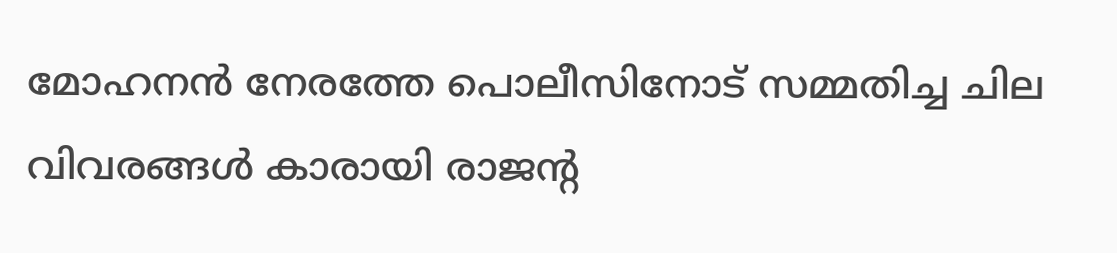മോഹനന്‍ നേരത്തേ പൊലീസിനോട് സമ്മതിച്ച ചില വിവരങ്ങള്‍ കാരായി രാജന്‍റ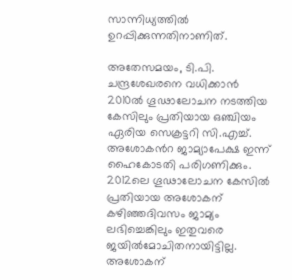സാന്നിധ്യത്തില്‍ ഉറപ്പിക്കുന്നതിനാണിത്.

അതേസമയം, ടി.പി. ചന്ദ്രശേഖരനെ വധിക്കാന്‍ 2010ല്‍ ഗൂഢാലോചന നടത്തിയ കേസിലും പ്രതിയായ ഒഞ്ചിയം ഏരിയ സെക്രട്ടറി സി.എച്ച്. അശോകന്‍റ ജാമ്യാപേക്ഷ ഇന്ന് ഹൈകോടതി പരിഗണിക്കും. 2012ലെ ഗൂഢാലോചന കേസില്‍ പ്രതിയായ അശോകന് കഴിഞ്ഞദിവസം ജാമ്യം ലഭിച്ചെങ്കിലും ഇതുവരെ ജയില്‍മോചിതനായിട്ടില്ല. അശോകന്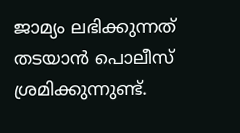ജാമ്യം ലഭിക്കുന്നത് തടയാന്‍ പൊലീസ് ശ്രമിക്കുന്നുണ്ട്.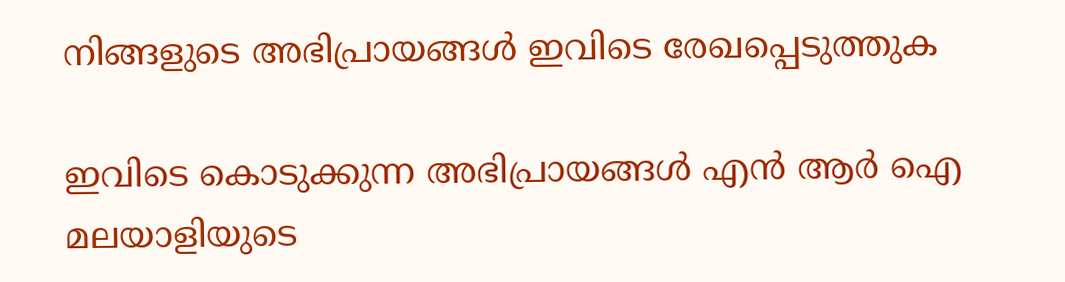നിങ്ങളുടെ അഭിപ്രായങ്ങള്‍ ഇവിടെ രേഖപ്പെടുത്തുക

ഇവിടെ കൊടുക്കുന്ന അഭിപ്രായങ്ങള്‍ എന്‍ ആര്‍ ഐ മലയാളിയുടെ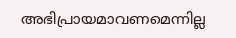അഭിപ്രായമാവണമെന്നില്ല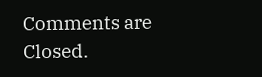Comments are Closed.